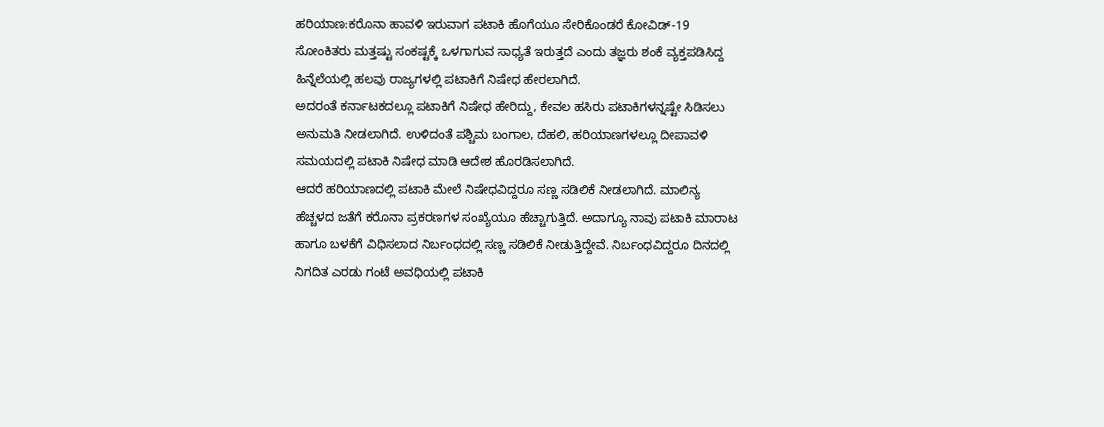ಹರಿಯಾಣ:ಕರೊನಾ ಹಾವಳಿ ಇರುವಾಗ ಪಟಾಕಿ ಹೊಗೆಯೂ ಸೇರಿಕೊಂಡರೆ ಕೋವಿಡ್-19 ಸೋಂಕಿತರು ಮತ್ತಷ್ಟು ಸಂಕಷ್ಟಕ್ಕೆ ಒಳಗಾಗುವ ಸಾಧ್ಯತೆ ಇರುತ್ತದೆ ಎಂದು ತಜ್ಞರು ಶಂಕೆ ವ್ಯಕ್ತಪಡಿಸಿದ್ದ ಹಿನ್ನೆಲೆಯಲ್ಲಿ ಹಲವು ರಾಜ್ಯಗಳಲ್ಲಿ ಪಟಾಕಿಗೆ ನಿಷೇಧ ಹೇರಲಾಗಿದೆ.
ಅದರಂತೆ ಕರ್ನಾಟಕದಲ್ಲೂ ಪಟಾಕಿಗೆ ನಿಷೇಧ ಹೇರಿದ್ದು, ಕೇವಲ ಹಸಿರು ಪಟಾಕಿಗಳನ್ನಷ್ಟೇ ಸಿಡಿಸಲು ಅನುಮತಿ ನೀಡಲಾಗಿದೆ. ಉಳಿದಂತೆ ಪಶ್ಚಿಮ ಬಂಗಾಲ, ದೆಹಲಿ, ಹರಿಯಾಣಗಳಲ್ಲೂ ದೀಪಾವಳಿ ಸಮಯದಲ್ಲಿ ಪಟಾಕಿ ನಿಷೇಧ ಮಾಡಿ ಆದೇಶ ಹೊರಡಿಸಲಾಗಿದೆ.
ಆದರೆ ಹರಿಯಾಣದಲ್ಲಿ ಪಟಾಕಿ ಮೇಲೆ ನಿಷೇಧವಿದ್ದರೂ ಸಣ್ಣ ಸಡಿಲಿಕೆ ನೀಡಲಾಗಿದೆ. ಮಾಲಿನ್ಯ ಹೆಚ್ಚಳದ ಜತೆಗೆ ಕರೊನಾ ಪ್ರಕರಣಗಳ ಸಂಖ್ಯೆಯೂ ಹೆಚ್ಚಾಗುತ್ತಿದೆ. ಅದಾಗ್ಯೂ ನಾವು ಪಟಾಕಿ ಮಾರಾಟ ಹಾಗೂ ಬಳಕೆಗೆ ವಿಧಿಸಲಾದ ನಿರ್ಬಂಧದಲ್ಲಿ ಸಣ್ಣ ಸಡಿಲಿಕೆ ನೀಡುತ್ತಿದ್ದೇವೆ. ನಿರ್ಬಂಧವಿದ್ದರೂ ದಿನದಲ್ಲಿ ನಿಗದಿತ ಎರಡು ಗಂಟೆ ಅವಧಿಯಲ್ಲಿ ಪಟಾಕಿ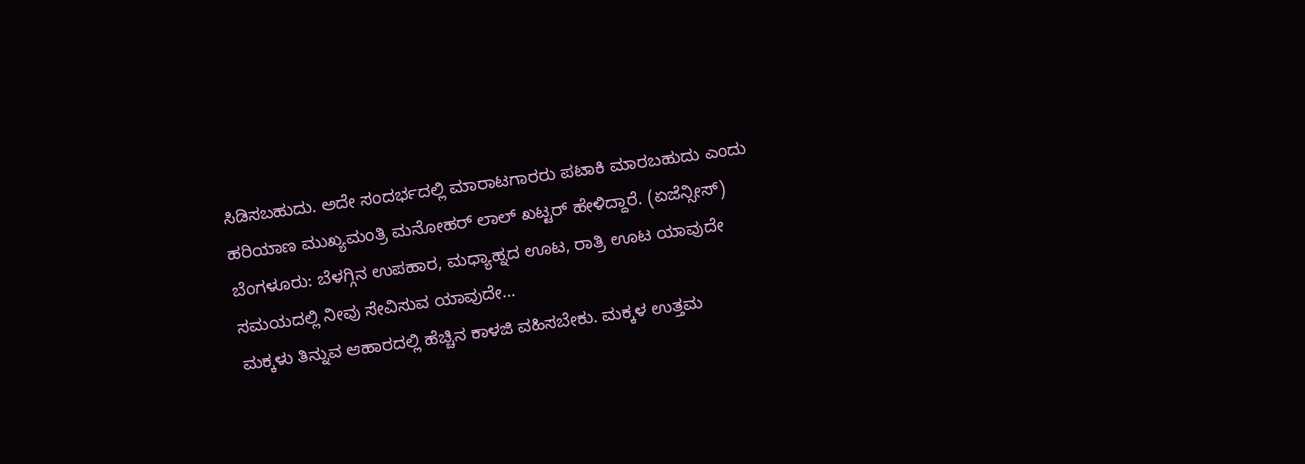ಸಿಡಿಸಬಹುದು. ಅದೇ ಸಂದರ್ಭದಲ್ಲಿ ಮಾರಾಟಗಾರರು ಪಟಾಕಿ ಮಾರಬಹುದು ಎಂದು ಹರಿಯಾಣ ಮುಖ್ಯಮಂತ್ರಿ ಮನೋಹರ್ ಲಾಲ್ ಖಟ್ಟರ್ ಹೇಳಿದ್ದಾರೆ. (ಏಜೆನ್ಸೀಸ್)
ಬೆಂಗಳೂರು: ಬೆಳಗ್ಗಿನ ಉಪಹಾರ, ಮಧ್ಯಾಹ್ನದ ಊಟ, ರಾತ್ರಿ ಊಟ ಯಾವುದೇ ಸಮಯದಲ್ಲಿ ನೀವು ಸೇವಿಸುವ ಯಾವುದೇ…
ಮಕ್ಕಳು ತಿನ್ನುವ ಆಹಾರದಲ್ಲಿ ಹೆಚ್ಚಿನ ಕಾಳಜಿ ವಹಿಸಬೇಕು. ಮಕ್ಕಳ ಉತ್ತಮ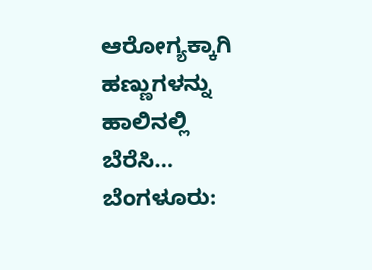ಆರೋಗ್ಯಕ್ಕಾಗಿ ಹಣ್ಣುಗಳನ್ನು ಹಾಲಿನಲ್ಲಿ ಬೆರೆಸಿ…
ಬೆಂಗಳೂರು: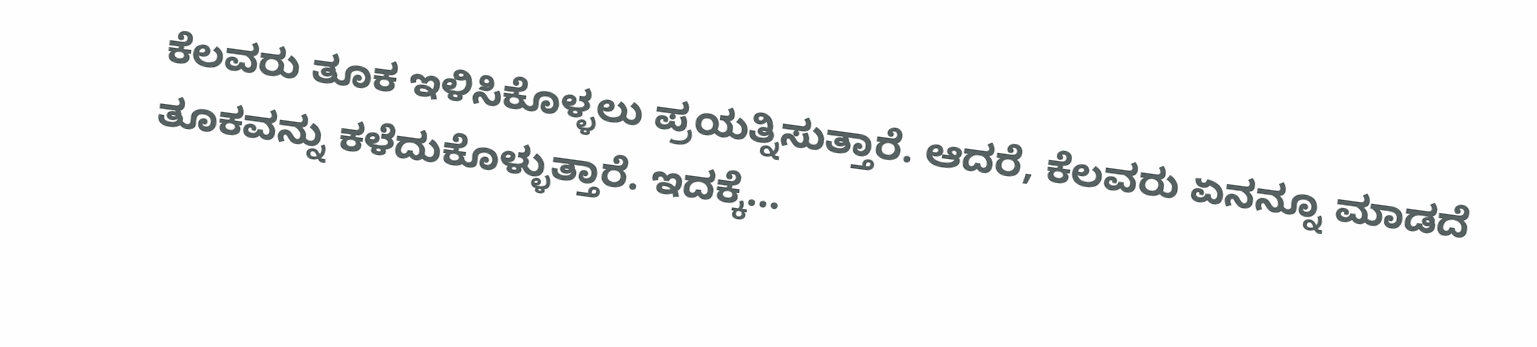ಕೆಲವರು ತೂಕ ಇಳಿಸಿಕೊಳ್ಳಲು ಪ್ರಯತ್ನಿಸುತ್ತಾರೆ. ಆದರೆ, ಕೆಲವರು ಏನನ್ನೂ ಮಾಡದೆ ತೂಕವನ್ನು ಕಳೆದುಕೊಳ್ಳುತ್ತಾರೆ. ಇದಕ್ಕೆ…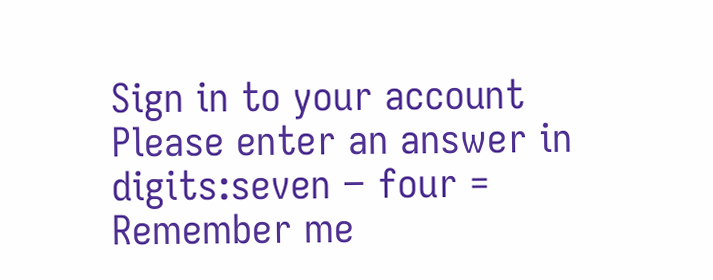Sign in to your account
Please enter an answer in digits:seven − four =
Remember me